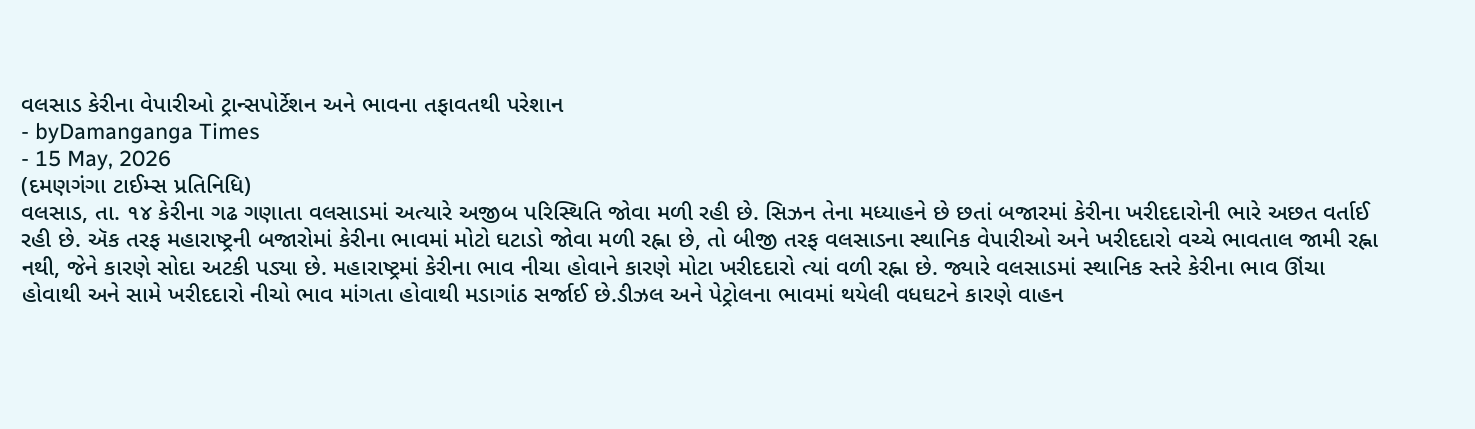વલસાડ કેરીના વેપારીઓ ટ્રાન્સપોર્ટેશન અને ભાવના તફાવતથી પરેશાન
- byDamanganga Times
- 15 May, 2026
(દમણગંગા ટાઈમ્સ પ્રતિનિધિ)
વલસાડ, તા. ૧૪ કેરીના ગઢ ગણાતા વલસાડમાં અત્યારે અજીબ પરિસ્થિતિ જોવા મળી રહી છે. સિઝન તેના મધ્યાહને છે છતાં બજારમાં કેરીના ખરીદદારોની ભારે અછત વર્તાઈ રહી છે. ઍક તરફ મહારાષ્ટ્રની બજારોમાં કેરીના ભાવમાં મોટો ઘટાડો જોવા મળી રહ્ના છે, તો બીજી તરફ વલસાડના સ્થાનિક વેપારીઓ અને ખરીદદારો વચ્ચે ભાવતાલ જામી રહ્ના નથી, જેને કારણે સોદા અટકી પડ્યા છે. મહારાષ્ટ્રમાં કેરીના ભાવ નીચા હોવાને કારણે મોટા ખરીદદારો ત્યાં વળી રહ્ના છે. જ્યારે વલસાડમાં સ્થાનિક સ્તરે કેરીના ભાવ ઊંચા હોવાથી અને સામે ખરીદદારો નીચો ભાવ માંગતા હોવાથી મડાગાંઠ સર્જાઈ છે.ડીઝલ અને પેટ્રોલના ભાવમાં થયેલી વધઘટને કારણે વાહન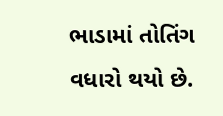ભાડામાં તોતિંગ વધારો થયો છે.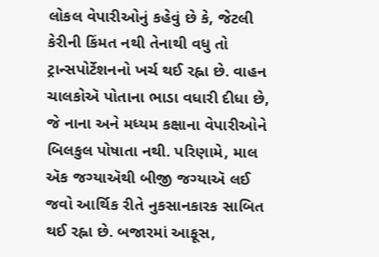લોકલ વેપારીઓનું કહેવું છે કે, જેટલી કેરીની કિંમત નથી તેનાથી વધુ તો ટ્રાન્સપોર્ટેશનનો ખર્ચ થઈ રહ્ના છે. વાહન ચાલકોઍ પોતાના ભાડા વધારી દીધા છે, જે નાના અને મધ્યમ કક્ષાના વેપારીઓને બિલકુલ પોષાતા નથી. પરિણામે, માલ ઍક જગ્યાઍથી બીજી જગ્યાઍ લઈ જવો આર્થિક રીતે નુકસાનકારક સાબિત થઈ રહ્ના છે. બજારમાં આફૂસ,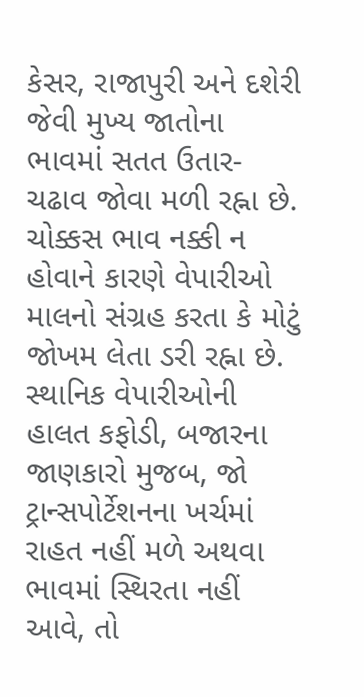કેસર, રાજાપુરી અને દશેરી જેવી મુખ્ય જાતોના ભાવમાં સતત ઉતાર-ચઢાવ જોવા મળી રહ્ના છે. ચોક્કસ ભાવ નક્કી ન હોવાને કારણે વેપારીઓ માલનો સંગ્રહ કરતા કે મોટું જોખમ લેતા ડરી રહ્ના છે.
સ્થાનિક વેપારીઓની હાલત કફોડી, બજારના જાણકારો મુજબ, જો ટ્રાન્સપોર્ટેશનના ખર્ચમાં રાહત નહીં મળે અથવા ભાવમાં સ્થિરતા નહીં આવે, તો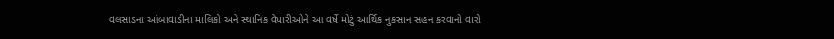વલસાડના આંબાવાડીના માલિકો અને સ્થાનિક વેપારીઓને આ વર્ષે મોટું આર્થિક નુકસાન સહન કરવાનો વારો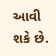આવી શકે છે.